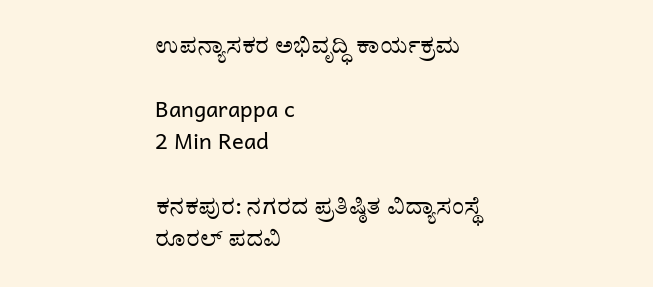ಉಪನ್ಯಾಸಕರ ಅಭಿವೃದ್ಧಿ ಕಾರ್ಯಕ್ರಮ

Bangarappa c
2 Min Read

ಕನಕಪುರ: ನಗರದ ಪ್ರತಿಷ್ಠಿತ ವಿದ್ಯಾಸಂಸ್ಥೆ ರೂರಲ್ ಪದವಿ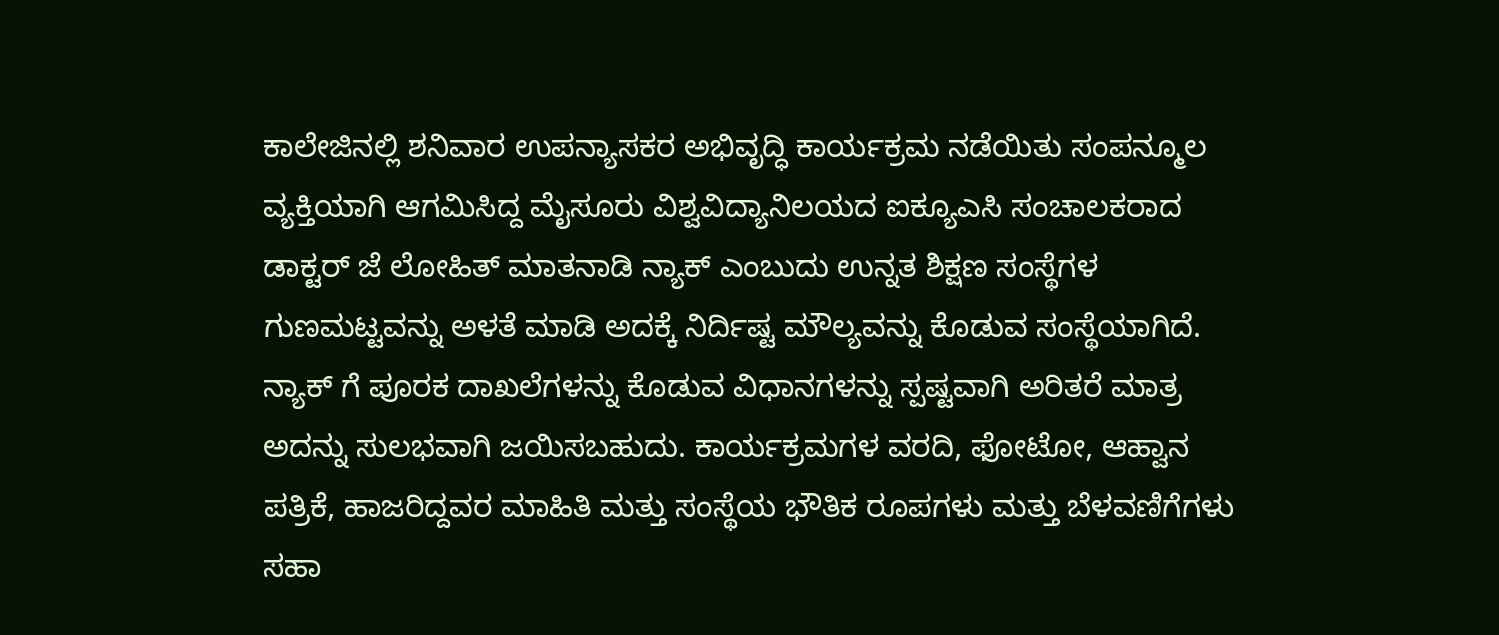ಕಾಲೇಜಿನಲ್ಲಿ ಶನಿವಾರ ಉಪನ್ಯಾಸಕರ ಅಭಿವೃದ್ಧಿ ಕಾರ್ಯಕ್ರಮ ನಡೆಯಿತು ಸಂಪನ್ಮೂಲ ವ್ಯಕ್ತಿಯಾಗಿ ಆಗಮಿಸಿದ್ದ ಮೈಸೂರು ವಿಶ್ವವಿದ್ಯಾನಿಲಯದ ಐಕ್ಯೂಎಸಿ ಸಂಚಾಲಕರಾದ ಡಾಕ್ಟರ್ ಜೆ ಲೋಹಿತ್ ಮಾತನಾಡಿ ನ್ಯಾಕ್ ಎಂಬುದು ಉನ್ನತ ಶಿಕ್ಷಣ ಸಂಸ್ಥೆಗಳ ಗುಣಮಟ್ಟವನ್ನು ಅಳತೆ ಮಾಡಿ ಅದಕ್ಕೆ ನಿರ್ದಿಷ್ಟ ಮೌಲ್ಯವನ್ನು ಕೊಡುವ ಸಂಸ್ಥೆಯಾಗಿದೆ. ನ್ಯಾಕ್ ಗೆ ಪೂರಕ ದಾಖಲೆಗಳನ್ನು ಕೊಡುವ ವಿಧಾನಗಳನ್ನು ಸ್ಪಷ್ಟವಾಗಿ ಅರಿತರೆ ಮಾತ್ರ ಅದನ್ನು ಸುಲಭವಾಗಿ ಜಯಿಸಬಹುದು. ಕಾರ್ಯಕ್ರಮಗಳ ವರದಿ, ಫೋಟೋ, ಆಹ್ವಾನ ಪತ್ರಿಕೆ, ಹಾಜರಿದ್ದವರ ಮಾಹಿತಿ ಮತ್ತು ಸಂಸ್ಥೆಯ ಭೌತಿಕ ರೂಪಗಳು ಮತ್ತು ಬೆಳವಣಿಗೆಗಳು ಸಹಾ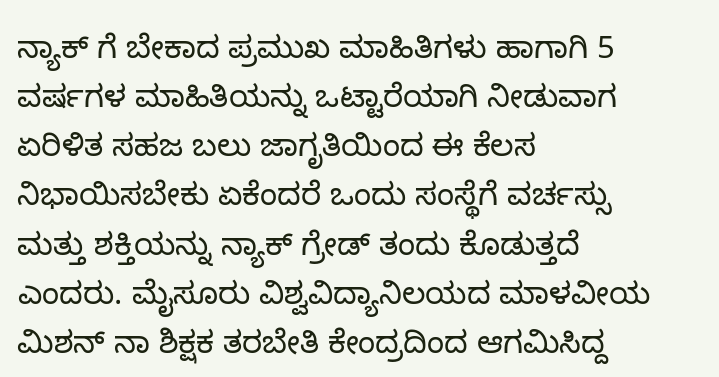ನ್ಯಾಕ್ ಗೆ ಬೇಕಾದ ಪ್ರಮುಖ ಮಾಹಿತಿಗಳು ಹಾಗಾಗಿ 5 ವರ್ಷಗಳ ಮಾಹಿತಿಯನ್ನು ಒಟ್ಟಾರೆಯಾಗಿ ನೀಡುವಾಗ ಏರಿಳಿತ ಸಹಜ ಬಲು ಜಾಗೃತಿಯಿಂದ ಈ ಕೆಲಸ ನಿಭಾಯಿಸಬೇಕು ಏಕೆಂದರೆ ಒಂದು ಸಂಸ್ಥೆಗೆ ವರ್ಚಸ್ಸು ಮತ್ತು ಶಕ್ತಿಯನ್ನು ನ್ಯಾಕ್ ಗ್ರೇಡ್ ತಂದು ಕೊಡುತ್ತದೆ ಎಂದರು. ಮೈಸೂರು ವಿಶ್ವವಿದ್ಯಾನಿಲಯದ ಮಾಳವೀಯ ಮಿಶನ್ ನಾ ಶಿಕ್ಷಕ ತರಬೇತಿ ಕೇಂದ್ರದಿಂದ ಆಗಮಿಸಿದ್ದ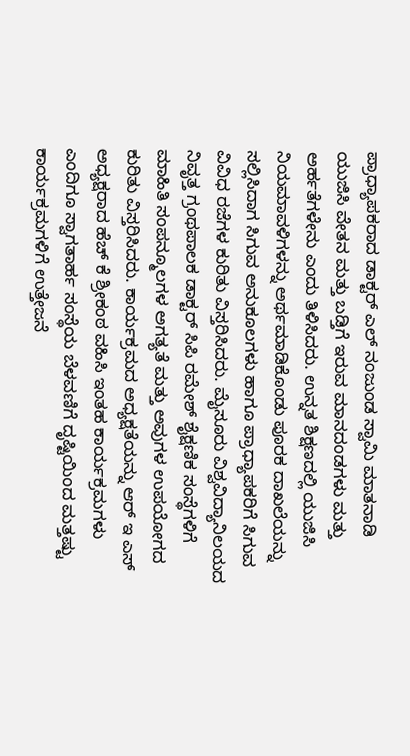ಪ್ರಾಧ್ಯಾಪಕರಾದ ಡಾಕ್ಟರ್ ಎಲ್ ನಂಜುಂಡ ಸ್ವಾಮಿ ಮಾತನಾಡಿ ಯುಜಿಸಿ ವೇತನ ಮತ್ತು ಬಡ್ತಿಗೆ ಇರುವ ಮಾನದಂಡಗಳು ಮತ್ತು ಅರ್ಹತೆಗಳೇನು ಎಂದು ತಿಳಿಸಿದರು. ಉನ್ನತ ಶಿಕ್ಷಣದಲ್ಲಿ ಯುಜಿಸಿ ನಿಯಮಾವಳಿಗಳನ್ನು ಅರ್ಥಮಾಡಿಕೊಂಡು ಪೂರಕ ದಾಖಲೆಯನ್ನು ಸಲ್ಲಿಸಿದಾಗ ಸಿಗುವ ಅನುಕೂಲಗಳು ಹಾಗೂ ಪ್ರಾಧ್ಯಾಪಕರಿಗೆ ಸಿಗುವ ವಿವಿಧ ರಜೆಗಳ ಕುರಿತು ವಿಸ್ತರಿಸಿದರು. ಮೈಸೂರು ವಿಶ್ವವಿದ್ಯಾನಿಲಯದ ನಿವೃತ್ತ ಗ್ರಂಥಪಾಲಕ ಡಾಕ್ಟರ್ ಸಿಪಿ ರಮೇಶ್ ಶೈಕ್ಷಣಿಕ ಸಂಸ್ಥೆಗಳಿಗೆ ಮಾಹಿತಿ ಸಂಪನ್ಮೂಲಗಳ ಅಗತ್ಯತೆ ಮತ್ತು ಅವುಗಳ ಉಪಯೋಗದ ಕುರಿತು ವಿಸ್ತರಿಸಿದರು. ಕಾರ್ಯಕ್ರಮದ ಅಧ್ಯಕ್ಷತೆಯನ್ನು ಆರ್ ಇ ಎಸ್ ಅಧ್ಯಕ್ಷರಾದ ಹೆಚ್ ಕೆ ಶ್ರೀಕಂಠ ವಹಿಸಿ ಇಂತಹ ಕಾರ್ಯಕ್ರಮಗಳು ಎಂದಿಗೂ ಸ್ವಾಗತಾರ್ಹ ಸಂಸ್ಥೆಯ ಬೆಳವಣಿಗೆ ದೃಷ್ಟಿಯಿಂದ ಮತ್ತಷ್ಟು ಕಾರ್ಯಕ್ರಮಗಳಿಗೆ ಉತ್ತೇಜನೆ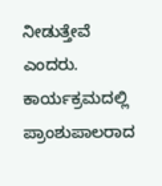ನೀಡುತ್ತೇವೆ ಎಂದರು. ಕಾರ್ಯಕ್ರಮದಲ್ಲಿ ಪ್ರಾಂಶುಪಾಲರಾದ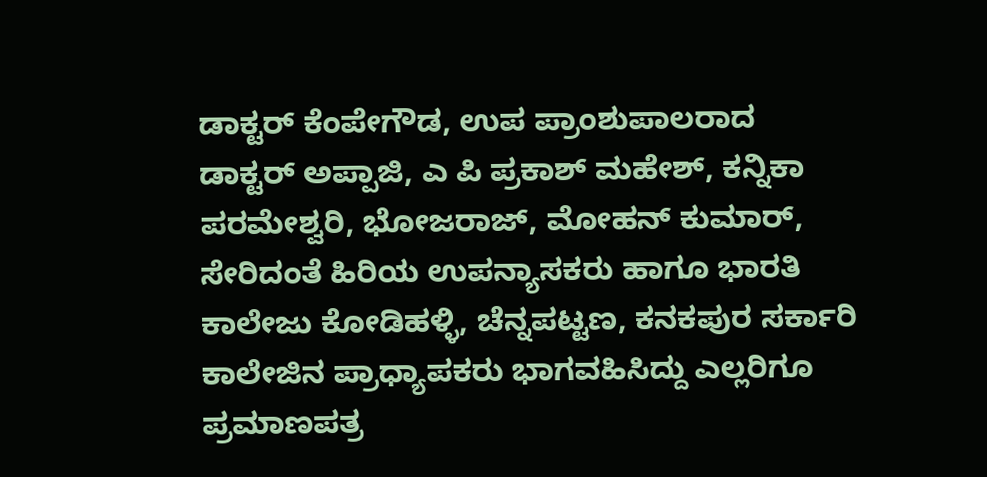ಡಾಕ್ಟರ್ ಕೆಂಪೇಗೌಡ, ಉಪ ಪ್ರಾಂಶುಪಾಲರಾದ ಡಾಕ್ಟರ್ ಅಪ್ಪಾಜಿ, ಎ ಪಿ ಪ್ರಕಾಶ್ ಮಹೇಶ್, ಕನ್ನಿಕಾ ಪರಮೇಶ್ವರಿ, ಭೋಜರಾಜ್, ಮೋಹನ್ ಕುಮಾರ್, ಸೇರಿದಂತೆ ಹಿರಿಯ ಉಪನ್ಯಾಸಕರು ಹಾಗೂ ಭಾರತಿ ಕಾಲೇಜು ಕೋಡಿಹಳ್ಳಿ, ಚೆನ್ನಪಟ್ಟಣ, ಕನಕಪುರ ಸರ್ಕಾರಿ ಕಾಲೇಜಿನ ಪ್ರಾಧ್ಯಾಪಕರು ಭಾಗವಹಿಸಿದ್ದು ಎಲ್ಲರಿಗೂ ಪ್ರಮಾಣಪತ್ರ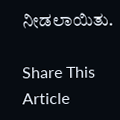ನೀಡಲಾಯಿತು.

Share This Article